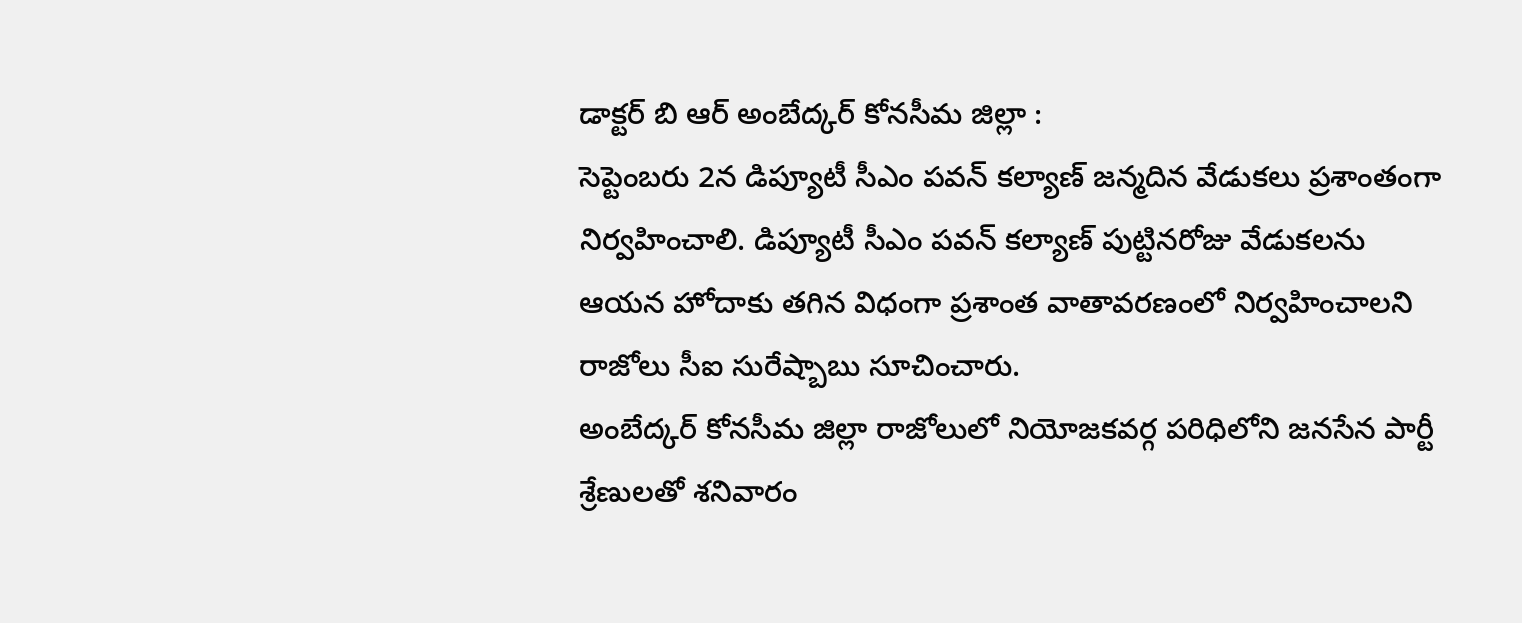డాక్టర్ బి ఆర్ అంబేద్కర్ కోనసీమ జిల్లా :
సెప్టెంబరు 2న డిప్యూటీ సీఎం పవన్ కల్యాణ్ జన్మదిన వేడుకలు ప్రశాంతంగా నిర్వహించాలి. డిప్యూటీ సీఎం పవన్ కల్యాణ్ పుట్టినరోజు వేడుకలను ఆయన హోదాకు తగిన విధంగా ప్రశాంత వాతావరణంలో నిర్వహించాలని రాజోలు సీఐ సురేష్బాబు సూచించారు.
అంబేద్కర్ కోనసీమ జిల్లా రాజోలులో నియోజకవర్గ పరిధిలోని జనసేన పార్టీ శ్రేణులతో శనివారం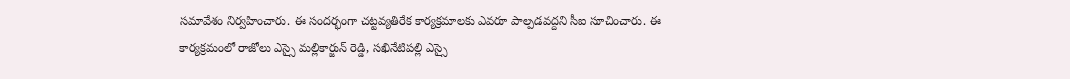సమావేశం నిర్వహించారు. ఈ సందర్భంగా చట్టవ్యతిరేక కార్యక్రమాలకు ఎవరూ పాల్పడవద్దని సీఐ సూచించారు. ఈ కార్యక్రమంలో రాజోలు ఎస్సై మల్లికార్జున్ రెడ్డి, సఖినేటిపల్లి ఎస్సై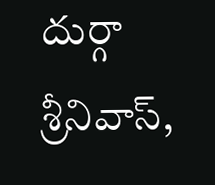దుర్గా శ్రీనివాస్,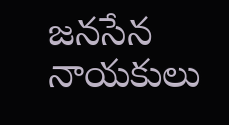జనసేన నాయకులు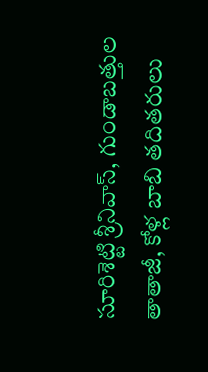సూరిశెట్టి శ్రీనివాస్, గుండాబత్తుల తాతాజీ, కోళ్ల బాబి తదితరులు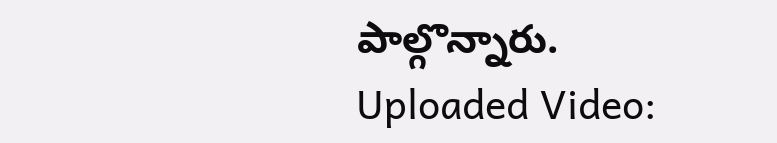పాల్గొన్నారు.
Uploaded Video: